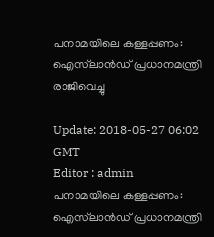പനാമയിലെ കള്ളപ്പണം: ഐസ്‍ലാന്‍ഡ് പ്രധാനമന്ത്രി രാജിവെച്ചു

Update: 2018-05-27 06:02 GMT
Editor : admin
പനാമയിലെ കള്ളപ്പണം: ഐസ്‍ലാന്‍ഡ് പ്രധാനമന്ത്രി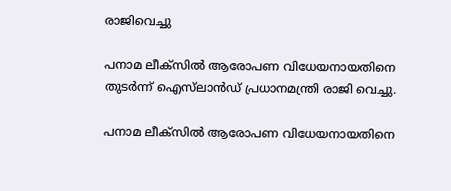രാജിവെച്ചു

പനാമ ലീക്സില്‍ ആരോപണ വിധേയനായതിനെ തുടര്‍ന്ന് ഐസ്‍‌ലാന്‍ഡ് പ്രധാനമന്ത്രി രാജി വെച്ചു.

പനാമ ലീക്സില്‍ ആരോപണ വിധേയനായതിനെ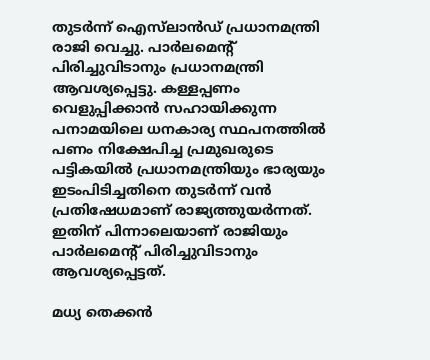തുടര്‍ന്ന് ഐസ്‍‌ലാന്‍ഡ് പ്രധാനമന്ത്രി രാജി വെച്ചു. പാര്‍ലമെന്റ് പിരിച്ചുവിടാനും പ്രധാനമന്ത്രി ആവശ്യപ്പെട്ടു. കള്ളപ്പണം വെളുപ്പിക്കാന്‍ സഹായിക്കുന്ന പനാമയിലെ ധനകാര്യ സ്ഥപനത്തില്‍ പണം നിക്ഷേപിച്ച പ്രമുഖരുടെ പട്ടികയില്‍ പ്രധാനമന്ത്രിയും ഭാര്യയും ഇടംപിടിച്ചതിനെ തുടര്‍ന്ന് വന്‍ പ്രതിഷേധമാണ് രാജ്യത്തുയര്‍ന്നത്. ഇതിന് പിന്നാലെയാണ് രാജിയും പാര്‍ലമെന്റ് പിരിച്ചുവിടാനും ആവശ്യപ്പെട്ടത്.

മധ്യ തെക്കന്‍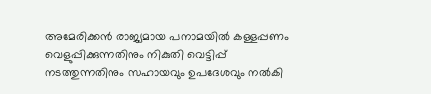അമേരിക്കന്‍ രാജ്യമായ പനാമയില്‍ കള്ളപ്പണം വെളുപ്പിക്കുന്നതിനും നികുതി വെട്ടിപ്പ് നടത്തുന്നതിനും സഹായവും ഉപദേശവും നല്‍കി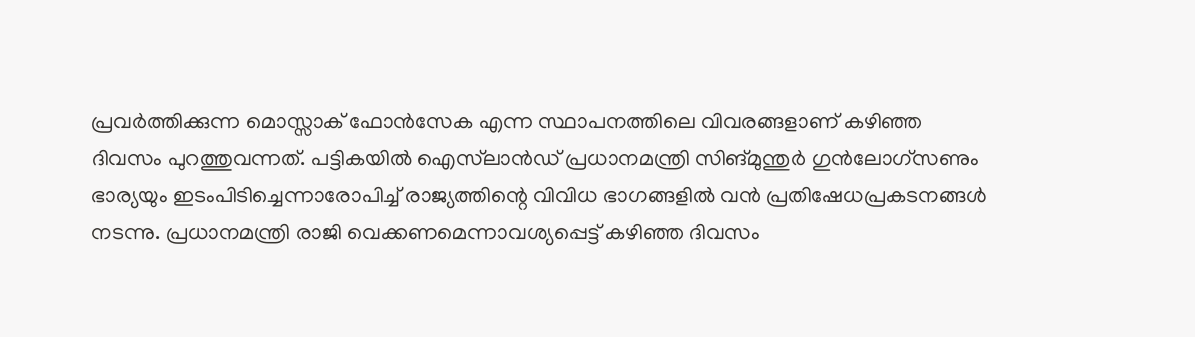പ്രവര്‍ത്തിക്കുന്ന മൊസ്സാക് ഫോന്‍സേക എന്ന സ്ഥാപനത്തിലെ വിവരങ്ങളാണ് കഴിഞ്ഞ ദിവസം പുറത്തുവന്നത്. പട്ടികയില്‍ ഐസ്‌ലാന്‍ഡ് പ്രധാനമന്ത്രി സിങ്മുന്തുര്‍ ഗുന്‍ലോഗ്സണും ഭാര്യയും ഇടംപിടിച്ചെന്നാരോപിച്ച് രാജ്യത്തിന്റെ വിവിധ ഭാഗങ്ങളില്‍ വന്‍ പ്രതിഷേധപ്രകടനങ്ങള്‍ നടന്നു. പ്രധാനമന്ത്രി രാജി വെക്കണമെന്നാവശ്യപ്പെട്ട് കഴിഞ്ഞ ദിവസം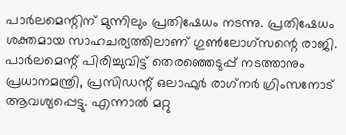പാര്‍ലമെന്റിന് മുന്നിലും പ്രതിഷേധം നടന്നു. പ്രതിഷേധം ശക്തമായ സാഹചര്യത്തിലാണ് ഗുണ്‍ലോഗ്സന്റെ രാജി. പാര്‍ലമെന്റ് പിരിച്ചുവിട്ട് തെരഞ്ഞെടുപ്പ് നടത്താനും പ്രധാനമന്ത്രി, പ്രസിഡന്റ് ഒലാഫുര്‍ രാഗ്‌നര്‍ ഗ്രിംസനോട് ആവശ്യപ്പെട്ടു. എന്നാല്‍ മറ്റു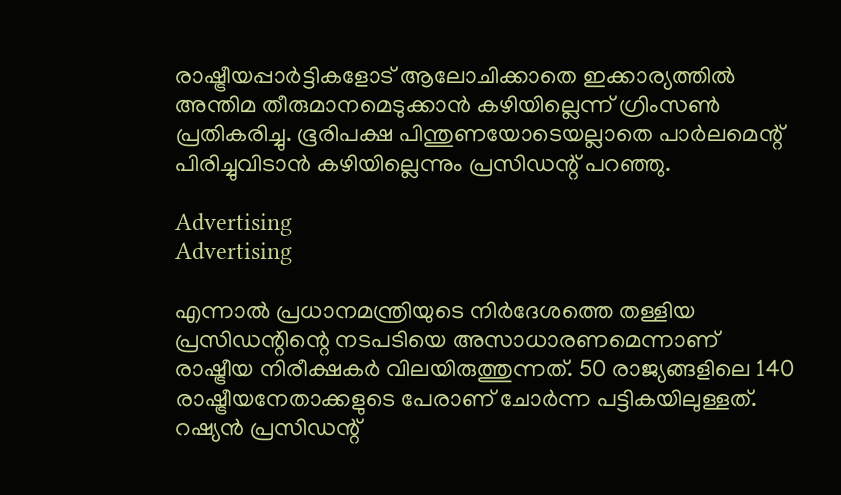രാഷ്ട്രീയപ്പാര്‍ട്ടികളോട് ആലോചിക്കാതെ ഇക്കാര്യത്തില്‍ അന്തിമ തീരുമാനമെടുക്കാന്‍ കഴിയില്ലെന്ന് ഗ്രിംസണ്‍ പ്രതികരിച്ചു. ഭൂരിപക്ഷ പിന്തുണയോടെയല്ലാതെ പാര്‍ലമെന്റ് പിരിച്ചുവിടാന്‍ കഴിയില്ലെന്നും പ്രസിഡന്റ് പറഞ്ഞു.

Advertising
Advertising

എന്നാല്‍‌ പ്രധാനമന്ത്രിയുടെ നിര്‍ദേശത്തെ തള്ളിയ പ്രസിഡന്റിന്റെ നടപടിയെ അസാധാരണമെന്നാണ് രാഷ്ട്രീയ നിരീക്ഷകര്‍‌ വിലയിരുത്തുന്നത്‍. 50 രാജ്യങ്ങളിലെ 140 രാഷ്ട്രീയനേതാക്കളുടെ പേരാണ് ചോർന്ന പട്ടികയിലുള്ളത്. റഷ്യൻ പ്രസിഡന്റ്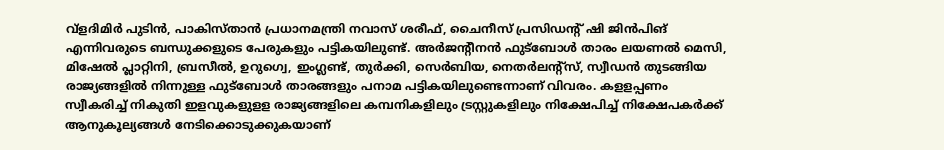വ്ളദിമിർ പുടിൻ, പാകിസ്താൻ പ്രധാനമന്ത്രി നവാസ് ശരീഫ്, ചൈനീസ് പ്രസിഡന്റ് ഷി ജിൻപിങ് എന്നിവരുടെ ബന്ധുക്കളുടെ പേരുകളും പട്ടികയിലുണ്ട്. അര്‍ജന്റീനന്‍ ഫുട്ബോള്‍ താരം ലയണല്‍ മെസി, മിഷേല്‍ പ്ലാറ്റിനി, ബ്രസീല്‍, ഉറുഗ്വെ, ഇംഗ്ലണ്ട്, തുര്‍ക്കി, സെര്‍ബിയ, നെതര്‍ലന്റ്സ്, സ്വീഡന്‍ തുടങ്ങിയ രാജ്യങ്ങളില്‍ നിന്നുള്ള ഫുട്ബോള്‍ താരങ്ങളും പനാമ പട്ടികയിലുണ്ടെന്നാണ് വിവരം. കളളപ്പണം സ്വീകരിച്ച് നികുതി ഇളവുകളുളള രാജ്യങ്ങളിലെ കമ്പനികളിലും ട്രസ്റ്റുകളിലും നിക്ഷേപിച്ച് നിക്ഷേപകർക്ക് ആനുകൂല്യങ്ങൾ നേടിക്കൊടുക്കുകയാണ്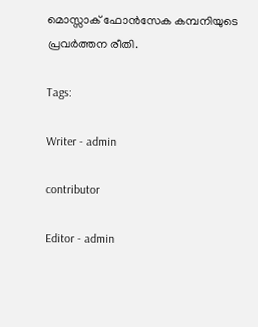മൊസ്സാക് ഫോന്‍സേക കമ്പനിയുടെ പ്രവര്‍‌ത്തന രീതി.

Tags:

Writer - admin

contributor

Editor - admin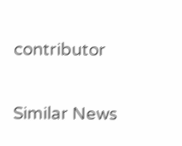contributor

Similar News